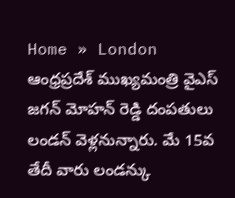Home » London
ఆంధ్రప్రదేశ్ ముఖ్యమంత్రి వైఎస్ జగన్ మోహన్ రెడ్డి దంపతులు లండన్ వెళ్లనున్నారు. మే 15వ తేదీ వారు లండన్కు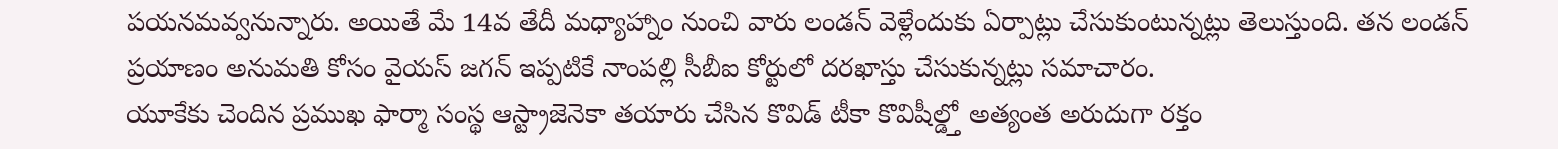పయనమవ్వనున్నారు. అయితే మే 14వ తేదీ మధ్యాహ్నాం నుంచి వారు లండన్ వెళ్లేందుకు ఏర్పాట్లు చేసుకుంటున్నట్లు తెలుస్తుంది. తన లండన్ ప్రయాణం అనుమతి కోసం వైయస్ జగన్ ఇప్పటికే నాంపల్లి సీబీఐ కోర్టులో దరఖాస్తు చేసుకున్నట్లు సమాచారం.
యూకేకు చెందిన ప్రముఖ ఫార్మా సంస్థ ఆస్ట్రాజెనెకా తయారు చేసిన కొవిడ్ టీకా కొవిషీల్డ్తో అత్యంత అరుదుగా రక్తం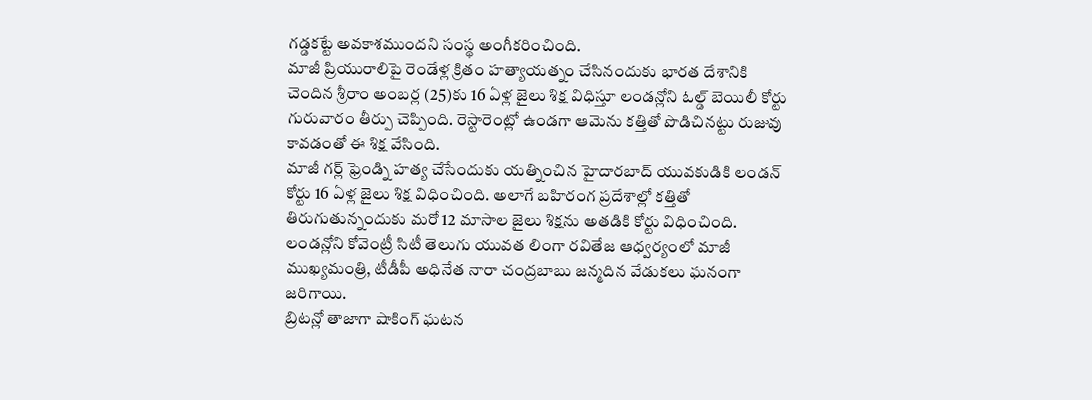గడ్డకట్టే అవకాశముందని సంస్థ అంగీకరించింది.
మాజీ ప్రియురాలిపై రెండేళ్ల క్రితం హత్యాయత్నం చేసినందుకు భారత దేశానికి చెందిన శ్రీరాం అంబర్ల (25)కు 16 ఏళ్ల జైలు శిక్ష విధిస్తూ లండన్లోని ఓల్డ్ బెయిలీ కోర్టు గురువారం తీర్పు చెప్పింది. రెస్టారెంట్లో ఉండగా ఆమెను కత్తితో పొడిచినట్టు రుజువు కావడంతో ఈ శిక్ష వేసింది.
మాజీ గర్ల్ ఫ్రెండ్ని హత్య చేసేందుకు యత్నించిన హైదారబాద్ యువకుడికి లండన్ కోర్టు 16 ఏళ్ల జైలు శిక్ష విధించింది. అలాగే బహిరంగ ప్రదేశాల్లో కత్తితో తిరుగుతున్నందుకు మరో 12 మాసాల జైలు శిక్షను అతడికి కోర్టు విధించింది.
లండన్లోని కోవెంట్రీ సిటీ తెలుగు యువత లింగా రవితేజ ఆధ్వర్యంలో మాజీ ముఖ్యమంత్రి, టీడీపీ అధినేత నారా చంద్రబాబు జన్మదిన వేడుకలు ఘనంగా జరిగాయి.
బ్రిటన్లో తాజాగా షాకింగ్ ఘటన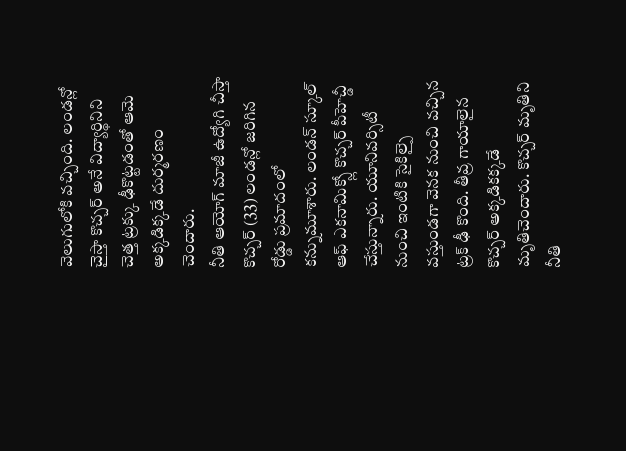వెలుగులోకి వచ్చింది. లండన్లో చైస్తా కొచ్చర్ అనే విద్యార్థినిని చెత్త ట్రక్కు ఢీకొట్టడంతో ఆమె అక్కడిక్కడే దుర్మరణం చెందారు.
నీతి ఆయోగ్ మాజీ ఉద్యోగి చీస్తా కొచ్చర్ (33) లండన్లో జరిగిన రోడ్డు ప్రమాదంలో కన్నుమూశారు. లండన్ స్కూల్ ఆఫ్ ఎకనామిక్స్లో కొచ్చర్ పీహెచ్డీ చేస్తున్నారు. యూనివర్సిటీ నుంచి ఇంటికి సైకిల్పై వస్తుండగా వెనక నుంచి వచ్చిన ట్రక్ ఢీ కొంది. తీవ్ర గాయాలైన కొచ్చర్ అక్కడికక్కడే మృతిచెందారు. కొచ్చర్ మృతిని నీతి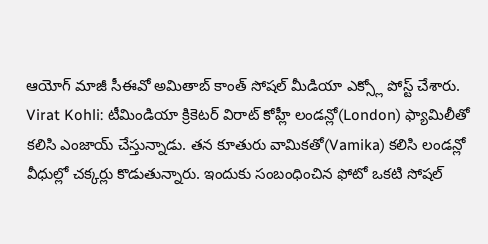ఆయోగ్ మాజీ సీఈవో అమితాబ్ కాంత్ సోషల్ మీడియా ఎక్స్లో పోస్ట్ చేశారు.
Virat Kohli: టీమిండియా క్రికెటర్ విరాట్ కోహ్లీ లండన్లో(London) ఫ్యామిలీతో కలిసి ఎంజాయ్ చేస్తున్నాడు. తన కూతురు వామికతో(Vamika) కలిసి లండన్లో వీధుల్లో చక్కర్లు కొడుతున్నారు. ఇందుకు సంబంధించిన ఫోటో ఒకటి సోషల్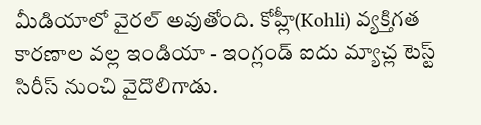మీడియాలో వైరల్ అవుతోంది. కోహ్లీ(Kohli) వ్యక్తిగత కారణాల వల్ల ఇండియా - ఇంగ్లండ్ ఐదు మ్యాచ్ల టెస్ట్ సిరీస్ నుంచి వైదొలిగాడు.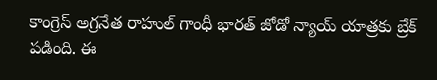కాంగ్రెస్ అగ్రనేత రాహుల్ గాంధీ భారత్ జోడో న్యాయ్ యాత్రకు బ్రేక్ పడింది. ఈ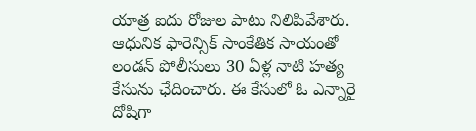యాత్ర ఐదు రోజుల పాటు నిలిపివేశారు.
ఆధునిక ఫారెన్సిక్ సాంకేతిక సాయంతో లండన్ పోలీసులు 30 ఏళ్ల నాటి హత్య కేసును ఛేదించారు. ఈ కేసులో ఓ ఎన్నారై దోషిగా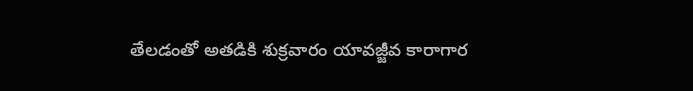తేలడంతో అతడికి శుక్రవారం యావజ్జీవ కారాగార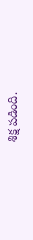శిక్ష పడింది.